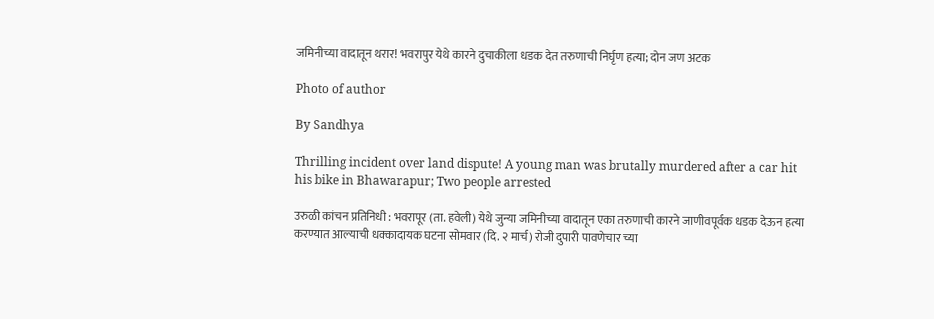जमिनीच्या वादातून थरार! भवरापुर येथे कारने दुचाकीला धडक देत तरुणाची निर्घृण हत्या; दोन जण अटक

Photo of author

By Sandhya

Thrilling incident over land dispute! A young man was brutally murdered after a car hit his bike in Bhawarapur; Two people arrested

उरुळी कांचन प्रतिनिधी : भवरापूर (ता. हवेली) येथे जुन्या जमिनीच्या वादातून एका तरुणाची कारने जाणीवपूर्वक धडक देऊन हत्या करण्यात आल्याची धक्कादायक घटना सोमवार (दि. २ मार्च) रोजी दुपारी पावणेचार च्या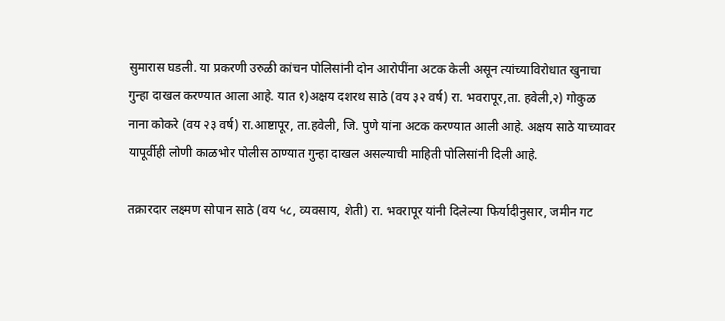सुमारास घडली. या प्रकरणी उरुळी कांचन पोलिसांनी दोन आरोपींना अटक केली असून त्यांच्याविरोधात खुनाचा गुन्हा दाखल करण्यात आला आहे. यात १)अक्षय दशरथ साठे (वय ३२ वर्ष) रा. भवरापूर,ता. हवेली,२) गोकुळ नाना कोकरे (वय २३ वर्ष) रा.आष्टापूर, ता.हवेली, जि. पुणे यांना अटक करण्यात आली आहे. अक्षय साठे याच्यावर यापूर्वीही लोणी काळभोर पोलीस ठाण्यात गुन्हा दाखल असल्याची माहिती पोलिसांनी दिली आहे.

तक्रारदार लक्ष्मण सोपान साठे (वय ५८, व्यवसाय, शेती) रा. भवरापूर यांनी दिलेल्या फिर्यादीनुसार, जमीन गट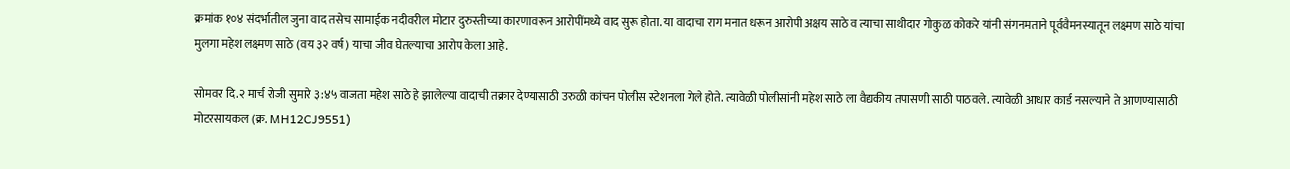क्रमांक १०४ संदर्भातील जुना वाद तसेच सामाईक नदीवरील मोटार दुरुस्तीच्या कारणावरून आरोपींमध्ये वाद सुरू होता. या वादाचा राग मनात धरून आरोपी अक्षय साठे व त्याचा साथीदार गोकुळ कोकरे यांनी संगनमताने पूर्ववैमनस्यातून लक्ष्मण साठे यांचा मुलगा महेश लक्ष्मण साठे (वय ३२ वर्ष) याचा जीव घेतल्याचा आरोप केला आहे.

सोमवर दि.२ मार्च रोजी सुमारे ३:४५ वाजता महेश साठे हे झालेल्या वादाची तक्रार देण्यासाठी उरुळी कांचन पोलीस स्टेशनला गेले होते. त्यावेळी पोलीसांनी महेश साठे ला वैद्यकीय तपासणी साठी पाठवले. त्यावेळी आधार कार्ड नसल्याने ते आणण्यासाठी मोटरसायकल (क्र. MH12CJ9551)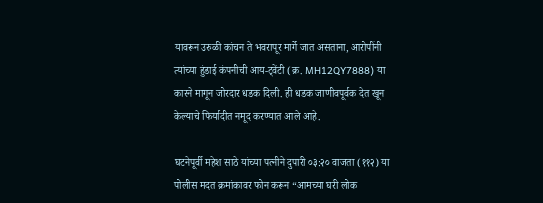यावरून उरुळी कांचन ते भवरापूर मार्गे जात असताना, आरोपींनी त्यांच्या हुंडाई कंपनीची आय-ट्वेंटी (क्र. MH12QY7888) या कारने मागून जोरदार धडक दिली. ही धडक जाणीवपूर्वक देत खून केल्याचे फिर्यादीत नमूद करण्यात आले आहे.

घटनेपूर्वी महेश साठे यांच्या पत्नीने दुपारी ०३:२० वाजता (११२) या पोलीस मदत क्रमांकावर फोन करून “आमच्या घरी लोक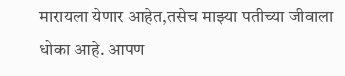मारायला येणार आहेत,तसेच माझ्या पतीच्या जीवाला धोका आहे. आपण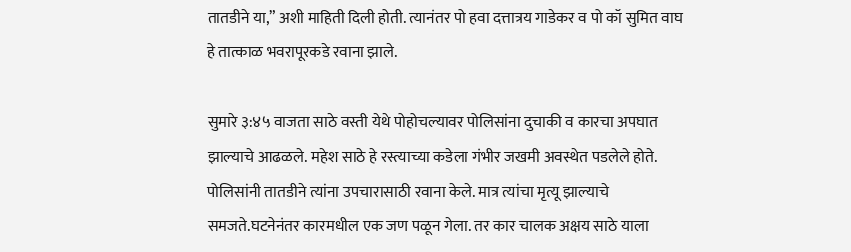तातडीने या,” अशी माहिती दिली होती. त्यानंतर पो हवा दत्तात्रय गाडेकर व पो कॉ सुमित वाघ हे तात्काळ भवरापूरकडे रवाना झाले.

सुमारे ३:४५ वाजता साठे वस्ती येथे पोहोचल्यावर पोलिसांना दुचाकी व कारचा अपघात झाल्याचे आढळले. महेश साठे हे रस्त्याच्या कडेला गंभीर जखमी अवस्थेत पडलेले होते. पोलिसांनी तातडीने त्यांना उपचारासाठी रवाना केले. मात्र त्यांचा मृत्यू झाल्याचे समजते.घटनेनंतर कारमधील एक जण पळून गेला. तर कार चालक अक्षय साठे याला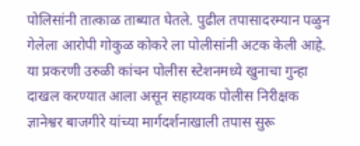पोलिसांनी तात्काळ ताब्यात घेतले. पुढील तपासादरम्यान पळुन गेलेला आरोपी गोकुळ कोकरे ला पोलीसांनी अटक केली आहे. या प्रकरणी उरुळी कांचन पोलीस स्टेशनमध्ये खुनाचा गुन्हा दाखल करण्यात आला असून सहाय्यक पोलीस निरीक्षक ज्ञानेश्वर बाजगीरे यांच्या मार्गदर्शनाखाली तपास सुरू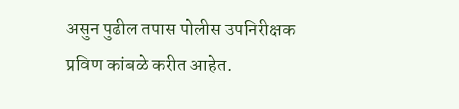असुन पुढील तपास पोलीस उपनिरीक्षक प्रविण कांबळे करीत आहेत.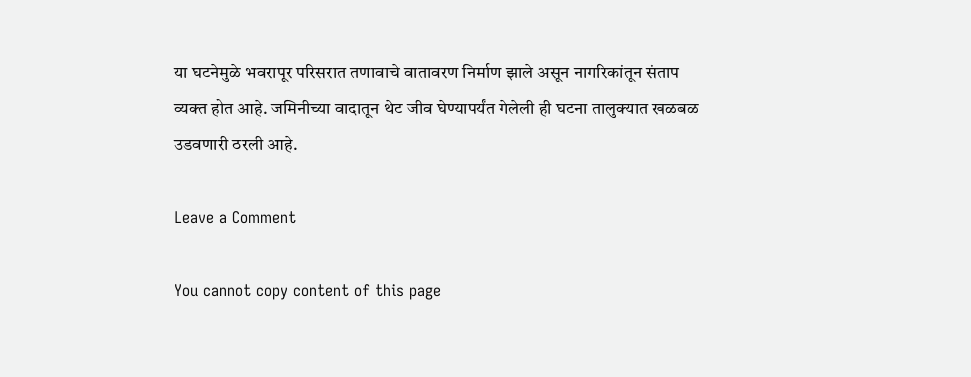या घटनेमुळे भवरापूर परिसरात तणावाचे वातावरण निर्माण झाले असून नागरिकांतून संताप व्यक्त होत आहे. जमिनीच्या वादातून थेट जीव घेण्यापर्यंत गेलेली ही घटना तालुक्यात खळबळ उडवणारी ठरली आहे.

Leave a Comment

You cannot copy content of this page